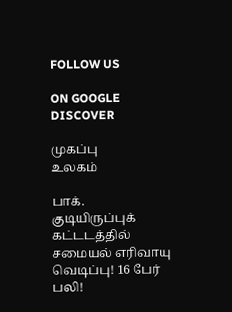FOLLOW US

ON GOOGLE DISCOVER

முகப்பு
உலகம்

பாக். குடியிருப்புக் கட்டடத்தில் சமையல் எரிவாயு வெடிப்பு! 16 பேர் பலி!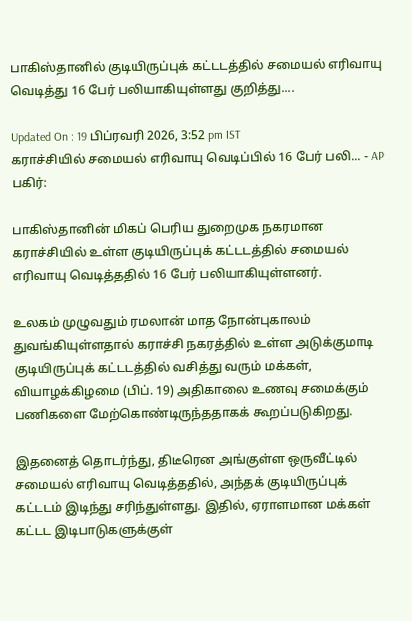பாகிஸ்தானில் குடியிருப்புக் கட்டடத்தில் சமையல் எரிவாயு வெடித்து 16 பேர் பலியாகியுள்ளது குறித்து....

Updated On : 19 பிப்ரவரி 2026, 3:52 pm IST
கராச்சியில் சமையல் எரிவாயு வெடிப்பில் 16 பேர் பலி... - AP
பகிர்:

பாகிஸ்தானின் மிகப் பெரிய துறைமுக நகரமான கராச்சியில் உள்ள குடியிருப்புக் கட்டடத்தில் சமையல் எரிவாயு வெடித்ததில் 16 பேர் பலியாகியுள்ளனர்.

உலகம் முழுவதும் ரமலான் மாத நோன்புகாலம் துவங்கியுள்ளதால் கராச்சி நகரத்தில் உள்ள அடுக்குமாடி குடியிருப்புக் கட்டடத்தில் வசித்து வரும் மக்கள், வியாழக்கிழமை (பிப். 19) அதிகாலை உணவு சமைக்கும் பணிகளை மேற்கொண்டிருந்ததாகக் கூறப்படுகிறது.

இதனைத் தொடர்ந்து, திடீரென அங்குள்ள ஒருவீட்டில் சமையல் எரிவாயு வெடித்ததில், அந்தக் குடியிருப்புக் கட்டடம் இடிந்து சரிந்துள்ளது. இதில், ஏராளமான மக்கள் கட்டட இடிபாடுகளுக்குள்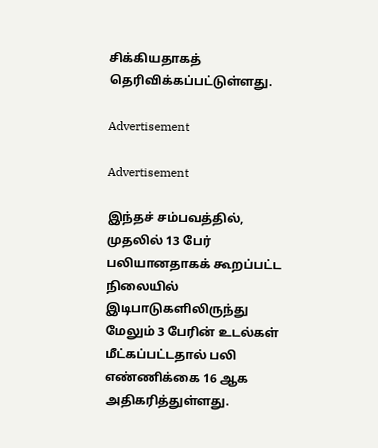சிக்கியதாகத் தெரிவிக்கப்பட்டுள்ளது.

Advertisement

Advertisement

இந்தச் சம்பவத்தில், முதலில் 13 பேர் பலியானதாகக் கூறப்பட்ட நிலையில் இடிபாடுகளிலிருந்து மேலும் 3 பேரின் உடல்கள் மீட்கப்பட்டதால் பலி எண்ணிக்கை 16 ஆக அதிகரித்துள்ளது.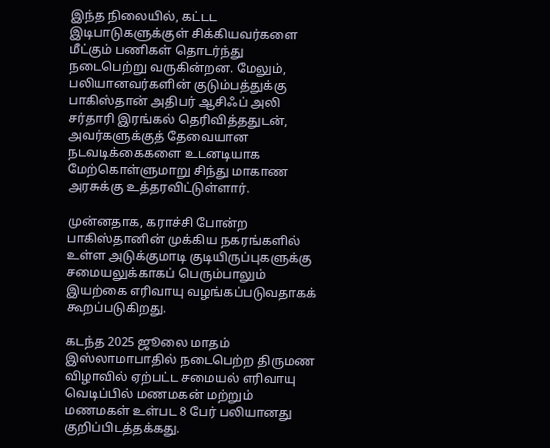இந்த நிலையில், கட்டட இடிபாடுகளுக்குள் சிக்கியவர்களை மீட்கும் பணிகள் தொடர்ந்து நடைபெற்று வருகின்றன. மேலும், பலியானவர்களின் குடும்பத்துக்கு பாகிஸ்தான் அதிபர் ஆசிஃப் அலி சர்தாரி இரங்கல் தெரிவித்ததுடன், அவர்களுக்குத் தேவையான நடவடிக்கைகளை உடனடியாக மேற்கொள்ளுமாறு சிந்து மாகாண அரசுக்கு உத்தரவிட்டுள்ளார்.

முன்னதாக, கராச்சி போன்ற பாகிஸ்தானின் முக்கிய நகரங்களில் உள்ள அடுக்குமாடி குடியிருப்புகளுக்கு சமையலுக்காகப் பெரும்பாலும் இயற்கை எரிவாயு வழங்கப்படுவதாகக் கூறப்படுகிறது.

கடந்த 2025 ஜூலை மாதம் இஸ்லாமாபாதில் நடைபெற்ற திருமண விழாவில் ஏற்பட்ட சமையல் எரிவாயு வெடிப்பில் மணமகன் மற்றும் மணமகள் உள்பட 8 பேர் பலியானது குறிப்பிடத்தக்கது.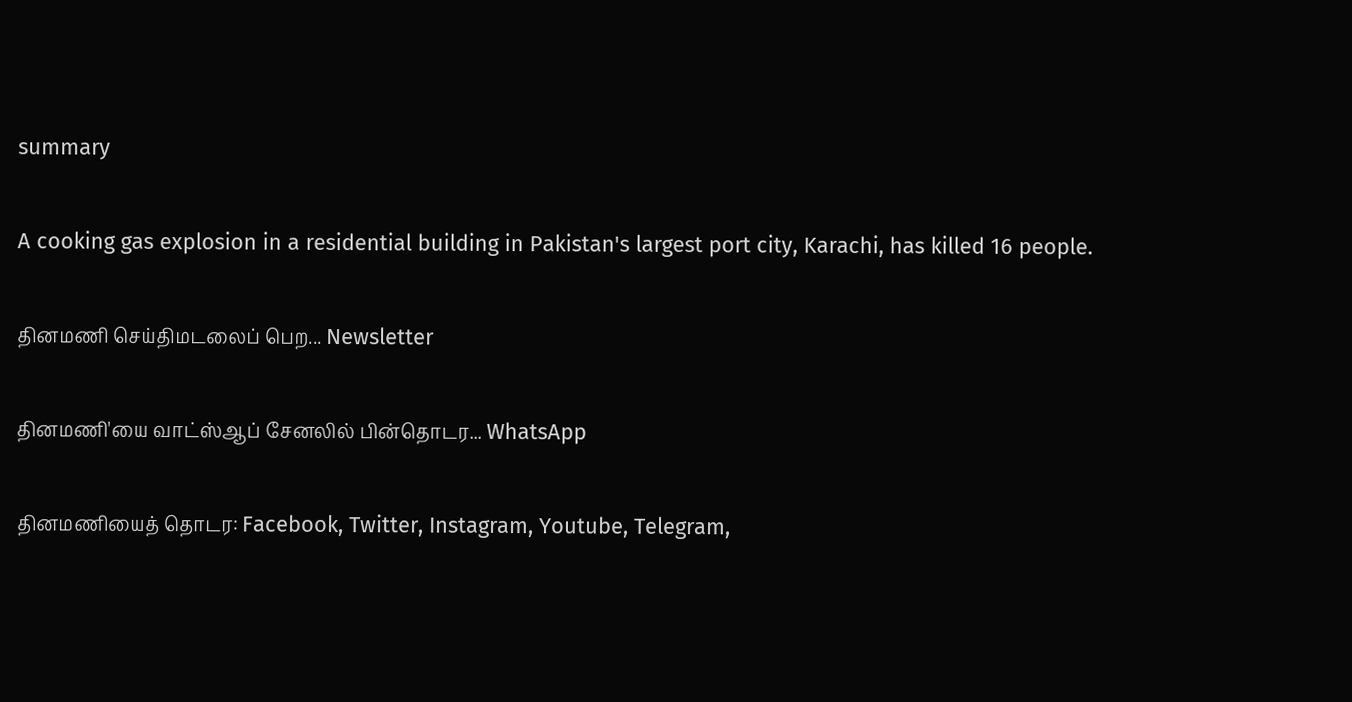summary

A cooking gas explosion in a residential building in Pakistan's largest port city, Karachi, has killed 16 people.

தினமணி செய்திமடலைப் பெற... Newsletter

தினமணி'யை வாட்ஸ்ஆப் சேனலில் பின்தொடர... WhatsApp

தினமணியைத் தொடர: Facebook, Twitter, Instagram, Youtube, Telegram,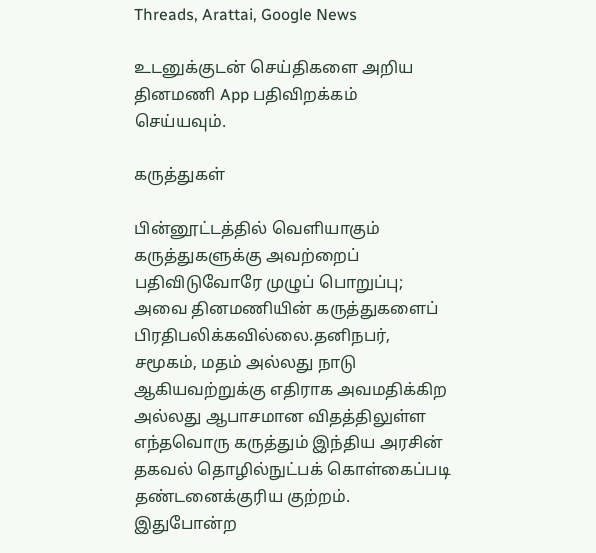Threads, Arattai, Google News

உடனுக்குடன் செய்திகளை அறிய தினமணி App பதிவிறக்கம் செய்யவும்.

கருத்துகள்

பின்னூட்டத்தில் வெளியாகும் கருத்துகளுக்கு அவற்றைப் பதிவிடுவோரே முழுப் பொறுப்பு; அவை தினமணியின் கருத்துகளைப் பிரதிபலிக்கவில்லை.தனிநபர், சமூகம், மதம் அல்லது நாடு ஆகியவற்றுக்கு எதிராக அவமதிக்கிற அல்லது ஆபாசமான விதத்திலுள்ள எந்தவொரு கருத்தும் இந்திய அரசின் தகவல் தொழில்நுட்பக் கொள்கைப்படி தண்டனைக்குரிய குற்றம். இதுபோன்ற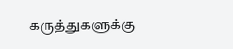கருத்துகளுக்கு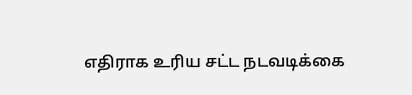எதிராக உரிய சட்ட நடவடிக்கை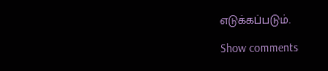எடுக்கப்படும்.

Show comments